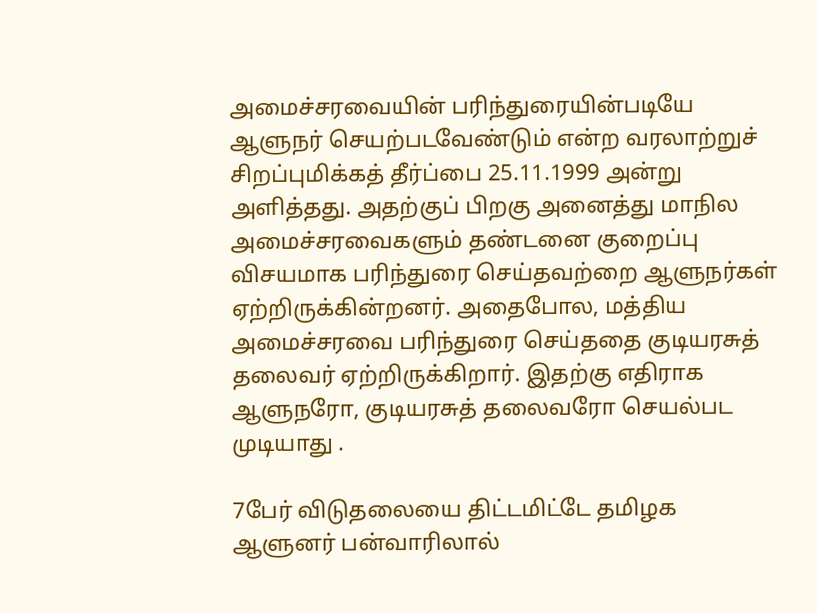அமைச்சரவையின் பரிந்துரையின்படியே ஆளுநர் செயற்படவேண்டும் என்ற வரலாற்றுச் சிறப்புமிக்கத் தீர்ப்பை 25.11.1999 அன்று அளித்தது. அதற்குப் பிறகு அனைத்து மாநில அமைச்சரவைகளும் தண்டனை குறைப்பு விசயமாக பரிந்துரை செய்தவற்றை ஆளுநர்கள் ஏற்றிருக்கின்றனர். அதைபோல, மத்திய அமைச்சரவை பரிந்துரை செய்ததை குடியரசுத் தலைவர் ஏற்றிருக்கிறார். இதற்கு எதிராக ஆளுநரோ, குடியரசுத் தலைவரோ செயல்பட முடியாது .

7பேர் விடுதலையை திட்டமிட்டே தமிழக ஆளுனர் பன்வாரிலால்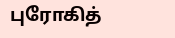புரோகித்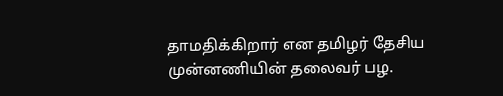தாமதிக்கிறார் என தமிழர் தேசிய முன்னணியின் தலைவர் பழ.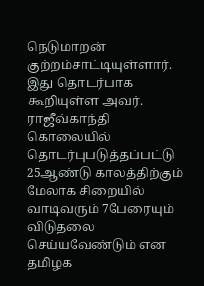நெடுமாறன் குற்றம்சாட்டியுள்ளார். இது தொடர்பாக கூறியுள்ள அவர். ராஜீவ்காந்தி கொலையில் தொடர்புபடுத்தப்பட்டு 25ஆண்டு காலத்திற்கும் மேலாக சிறையில் வாடிவரும் 7பேரையும் விடுதலை செய்யவேண்டும் என தமிழக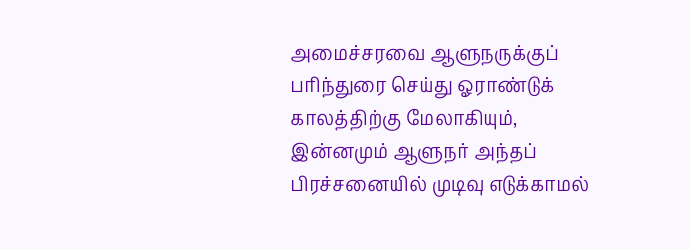அமைச்சரவை ஆளுநருக்குப் பரிந்துரை செய்து ஓராண்டுக் காலத்திற்கு மேலாகியும், இன்னமும் ஆளுநர் அந்தப் பிரச்சனையில் முடிவு எடுக்காமல்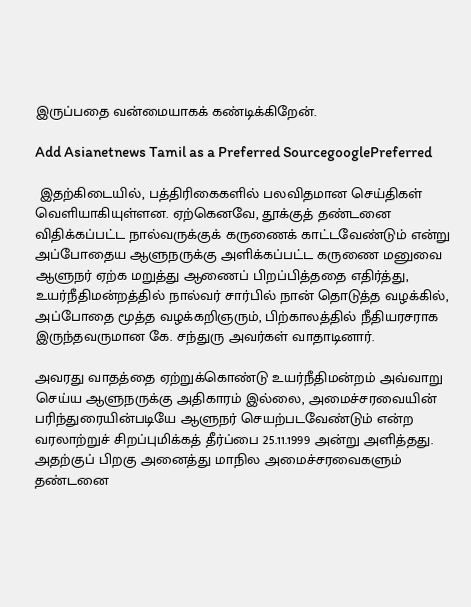இருப்பதை வன்மையாகக் கண்டிக்கிறேன்.

Add Asianetnews Tamil as a Preferred SourcegooglePreferred

 இதற்கிடையில், பத்திரிகைகளில் பலவிதமான செய்திகள் வெளியாகியுள்ளன. ஏற்கெனவே, தூக்குத் தண்டனை விதிக்கப்பட்ட நால்வருக்குக் கருணைக் காட்டவேண்டும் என்று அப்போதைய ஆளுநருக்கு அளிக்கப்பட்ட கருணை மனுவை ஆளுநர் ஏற்க மறுத்து ஆணைப் பிறப்பித்ததை எதிர்த்து, உயர்நீதிமன்றத்தில் நால்வர் சார்பில் நான் தொடுத்த வழக்கில், அப்போதை மூத்த வழக்கறிஞரும், பிற்காலத்தில் நீதியரசராக இருந்தவருமான கே. சந்துரு அவர்கள் வாதாடினார்.

அவரது வாதத்தை ஏற்றுக்கொண்டு உயர்நீதிமன்றம் அவ்வாறு செய்ய ஆளுநருக்கு அதிகாரம் இல்லை, அமைச்சரவையின் பரிந்துரையின்படியே ஆளுநர் செயற்படவேண்டும் என்ற வரலாற்றுச் சிறப்புமிக்கத் தீர்ப்பை 25.11.1999 அன்று அளித்தது. அதற்குப் பிறகு அனைத்து மாநில அமைச்சரவைகளும் தண்டனை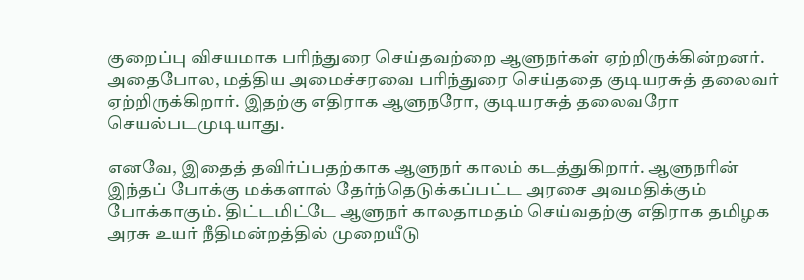குறைப்பு விசயமாக பரிந்துரை செய்தவற்றை ஆளுநர்கள் ஏற்றிருக்கின்றனர். அதைபோல, மத்திய அமைச்சரவை பரிந்துரை செய்ததை குடியரசுத் தலைவர் ஏற்றிருக்கிறார். இதற்கு எதிராக ஆளுநரோ, குடியரசுத் தலைவரோ செயல்படமுடியாது.

எனவே, இதைத் தவிர்ப்பதற்காக ஆளுநர் காலம் கடத்துகிறார். ஆளுநரின் இந்தப் போக்கு மக்களால் தேர்ந்தெடுக்கப்பட்ட அரசை அவமதிக்கும் போக்காகும். திட்டமிட்டே ஆளுநர் காலதாமதம் செய்வதற்கு எதிராக தமிழக அரசு உயர் நீதிமன்றத்தில் முறையீடு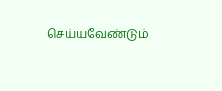செய்யவேண்டும்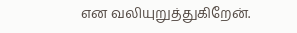என வலியுறுத்துகிறேன்.